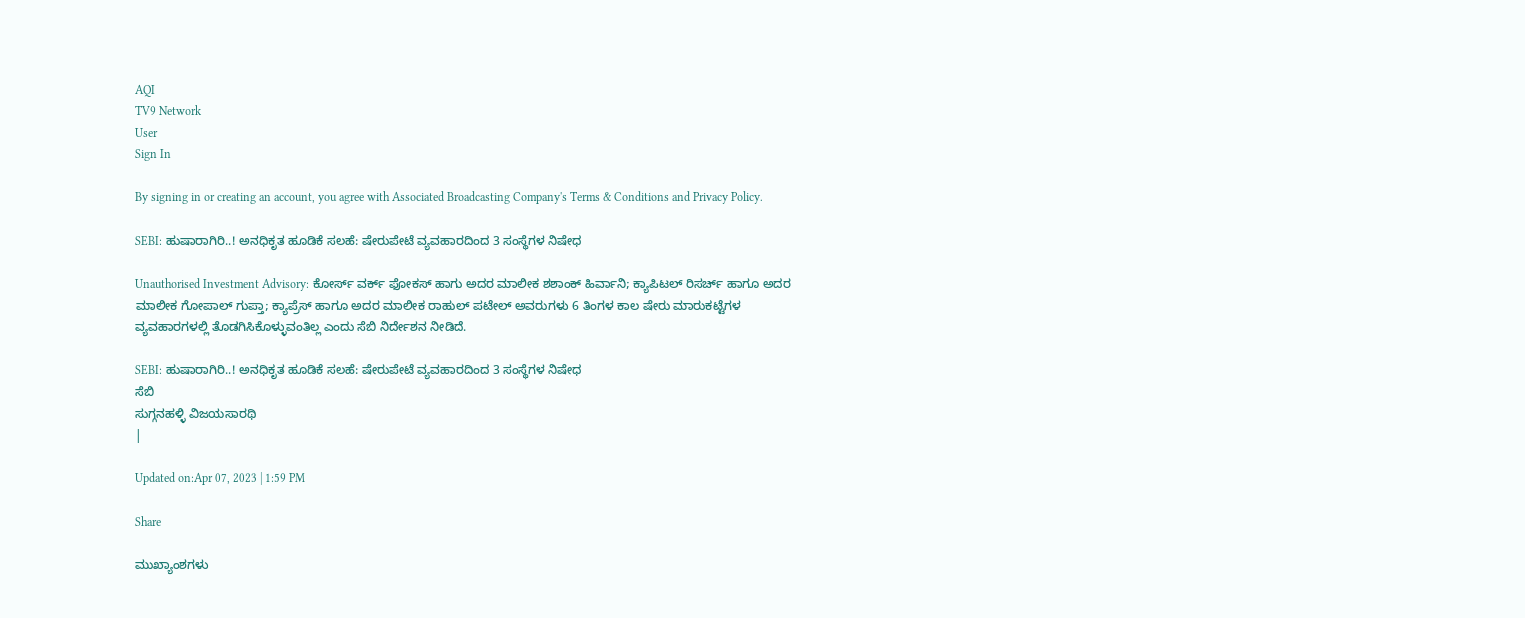AQI
TV9 Network
User
Sign In

By signing in or creating an account, you agree with Associated Broadcasting Company's Terms & Conditions and Privacy Policy.

SEBI: ಹುಷಾರಾಗಿರಿ..! ಅನಧಿಕೃತ ಹೂಡಿಕೆ ಸಲಹೆ: ಷೇರುಪೇಟೆ ವ್ಯವಹಾರದಿಂದ 3 ಸಂಸ್ಥೆಗಳ ನಿಷೇಧ

Unauthorised Investment Advisory: ಕೋರ್ಸ್ ವರ್ಕ್ ಫೋಕಸ್ ಹಾಗು ಅದರ ಮಾಲೀಕ ಶಶಾಂಕ್ ಹಿರ್ವಾನಿ; ಕ್ಯಾಪಿಟಲ್ ರಿಸರ್ಚ್ ಹಾಗೂ ಅದರ ಮಾಲೀಕ ಗೋಪಾಲ್ ಗುಪ್ತಾ; ಕ್ಯಾಪ್ರೆಸ್ ಹಾಗೂ ಅದರ ಮಾಲೀಕ ರಾಹುಲ್ ಪಟೇಲ್ ಅವರುಗಳು 6 ತಿಂಗಳ ಕಾಲ ಷೇರು ಮಾರುಕಟ್ಟೆಗಳ ವ್ಯವಹಾರಗಳಲ್ಲಿ ತೊಡಗಿಸಿಕೊಳ್ಳುವಂತಿಲ್ಲ ಎಂದು ಸೆಬಿ ನಿರ್ದೇಶನ ನೀಡಿದೆ.

SEBI: ಹುಷಾರಾಗಿರಿ..! ಅನಧಿಕೃತ ಹೂಡಿಕೆ ಸಲಹೆ: ಷೇರುಪೇಟೆ ವ್ಯವಹಾರದಿಂದ 3 ಸಂಸ್ಥೆಗಳ ನಿಷೇಧ
ಸೆಬಿ
ಸುಗ್ಗನಹಳ್ಳಿ ವಿಜಯಸಾರಥಿ
|

Updated on:Apr 07, 2023 | 1:59 PM

Share

ಮುಖ್ಯಾಂಶಗಳು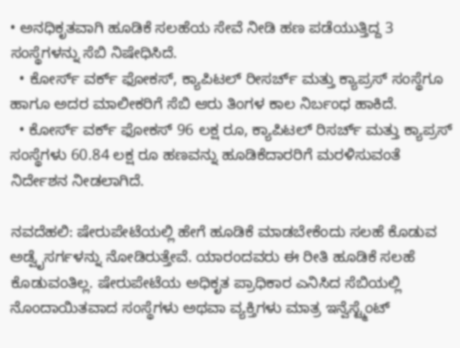• ಅನಧಿಕೃತವಾಗಿ ಹೂಡಿಕೆ ಸಲಹೆಯ ಸೇವೆ ನೀಡಿ ಹಣ ಪಡೆಯುತ್ತಿದ್ದ 3 ಸಂಸ್ಥೆಗಳನ್ನು ಸೆಬಿ ನಿಷೇಧಿಸಿದೆ.
  • ಕೋರ್ಸ್ ವರ್ಕ್ ಫೋಕಸ್, ಕ್ಯಾಪಿಟಲ್ ರೀಸರ್ಚ್ ಮತ್ತು ಕ್ಯಾಪ್ರಸ್ ಸಂಸ್ಥೆಗೂ ಹಾಗೂ ಅದರ ಮಾಲೀಕರಿಗೆ ಸೆಬಿ ಆರು ತಿಂಗಳ ಕಾಲ ನಿರ್ಬಂಧ ಹಾಕಿದೆ.
  • ಕೋರ್ಸ್ ವರ್ಕ್ ಫೋಕಸ್ 96 ಲಕ್ಷ ರೂ, ಕ್ಯಾಪಿಟಲ್ ರಿಸರ್ಚ್ ಮತ್ತು ಕ್ಯಾಪ್ರಸ್ ಸಂಸ್ಥೆಗಳು 60.84 ಲಕ್ಷ ರೂ ಹಣವನ್ನು ಹೂಡಿಕೆದಾರರಿಗೆ ಮರಳಿಸುವಂತೆ ನಿರ್ದೇಶನ ನೀಡಲಾಗಿದೆ.

ನವದೆಹಲಿ: ಷೇರುಪೇಟೆಯಲ್ಲಿ ಹೇಗೆ ಹೂಡಿಕೆ ಮಾಡಬೇಕೆಂದು ಸಲಹೆ ಕೊಡುವ ಅಡ್ವೈಸರ್ಗಳನ್ನು ನೋಡಿರುತ್ತೇವೆ. ಯಾರಂದವರು ಈ ರೀತಿ ಹೂಡಿಕೆ ಸಲಹೆ ಕೊಡುವಂತಿಲ್ಲ. ಷೇರುಪೇಟೆಯ ಅಧಿಕೃತ ಪ್ರಾಧಿಕಾರ ಎನಿಸಿದ ಸೆಬಿಯಲ್ಲಿ ನೊಂದಾಯಿತವಾದ ಸಂಸ್ಥೆಗಳು ಅಥವಾ ವ್ಯಕ್ತಿಗಳು ಮಾತ್ರ ಇನ್ವೆಸ್ಟ್ಮೆಂಟ್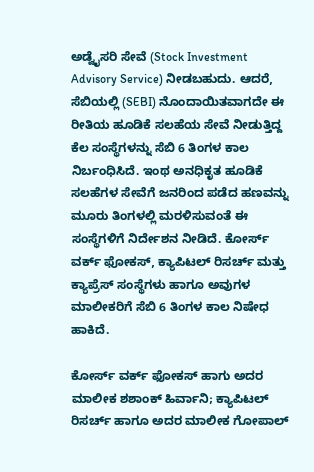ಅಡ್ವೈಸರಿ ಸೇವೆ (Stock Investment Advisory Service) ನೀಡಬಹುದು. ಆದರೆ, ಸೆಬಿಯಲ್ಲಿ (SEBI) ನೊಂದಾಯಿತವಾಗದೇ ಈ ರೀತಿಯ ಹೂಡಿಕೆ ಸಲಹೆಯ ಸೇವೆ ನೀಡುತ್ತಿದ್ದ ಕೆಲ ಸಂಸ್ಥೆಗಳನ್ನು ಸೆಬಿ 6 ತಿಂಗಳ ಕಾಲ ನಿರ್ಬಂಧಿಸಿದೆ. ಇಂಥ ಅನಧಿಕೃತ ಹೂಡಿಕೆ ಸಲಹೆಗಳ ಸೇವೆಗೆ ಜನರಿಂದ ಪಡೆದ ಹಣವನ್ನು ಮೂರು ತಿಂಗಳಲ್ಲಿ ಮರಳಿಸುವಂತೆ ಈ ಸಂಸ್ಥೆಗಳಿಗೆ ನಿರ್ದೇಶನ ನೀಡಿದೆ. ಕೋರ್ಸ್ ವರ್ಕ್ ಫೋಕಸ್, ಕ್ಯಾಪಿಟಲ್ ರಿಸರ್ಚ್ ಮತ್ತು ಕ್ಯಾಪ್ರೆಸ್ ಸಂಸ್ಥೆಗಳು ಹಾಗೂ ಅವುಗಳ ಮಾಲೀಕರಿಗೆ ಸೆಬಿ 6 ತಿಂಗಳ ಕಾಲ ನಿಷೇಧ ಹಾಕಿದೆ.

ಕೋರ್ಸ್ ವರ್ಕ್ ಫೋಕಸ್ ಹಾಗು ಅದರ ಮಾಲೀಕ ಶಶಾಂಕ್ ಹಿರ್ವಾನಿ; ಕ್ಯಾಪಿಟಲ್ ರಿಸರ್ಚ್ ಹಾಗೂ ಅದರ ಮಾಲೀಕ ಗೋಪಾಲ್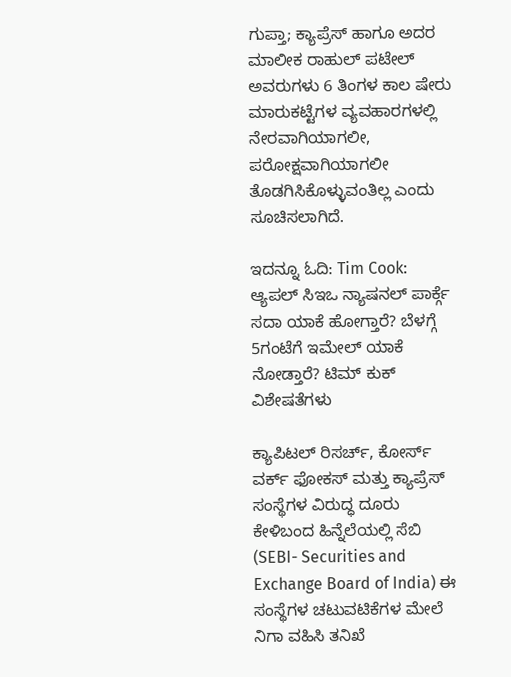ಗುಪ್ತಾ; ಕ್ಯಾಪ್ರೆಸ್ ಹಾಗೂ ಅದರ ಮಾಲೀಕ ರಾಹುಲ್ ಪಟೇಲ್ ಅವರುಗಳು 6 ತಿಂಗಳ ಕಾಲ ಷೇರು ಮಾರುಕಟ್ಟೆಗಳ ವ್ಯವಹಾರಗಳಲ್ಲಿ ನೇರವಾಗಿಯಾಗಲೀ, ಪರೋಕ್ಷವಾಗಿಯಾಗಲೀ ತೊಡಗಿಸಿಕೊಳ್ಳುವಂತಿಲ್ಲ ಎಂದು ಸೂಚಿಸಲಾಗಿದೆ.

ಇದನ್ನೂ ಓದಿ: Tim Cook: ಆ್ಯಪಲ್ ಸಿಇಒ ನ್ಯಾಷನಲ್ ಪಾರ್ಕ್ಗೆ ಸದಾ ಯಾಕೆ ಹೋಗ್ತಾರೆ? ಬೆಳಗ್ಗೆ 5ಗಂಟೆಗೆ ಇಮೇಲ್ ಯಾಕೆ ನೋಡ್ತಾರೆ? ಟಿಮ್ ಕುಕ್ ವಿಶೇಷತೆಗಳು

ಕ್ಯಾಪಿಟಲ್ ರಿಸರ್ಚ್, ಕೋರ್ಸ್ ವರ್ಕ್ ಫೋಕಸ್ ಮತ್ತು ಕ್ಯಾಪ್ರೆಸ್ ಸಂಸ್ಥೆಗಳ ವಿರುದ್ಧ ದೂರು ಕೇಳಿಬಂದ ಹಿನ್ನೆಲೆಯಲ್ಲಿ ಸೆಬಿ (SEBI- Securities and Exchange Board of India) ಈ ಸಂಸ್ಥೆಗಳ ಚಟುವಟಿಕೆಗಳ ಮೇಲೆ ನಿಗಾ ವಹಿಸಿ ತನಿಖೆ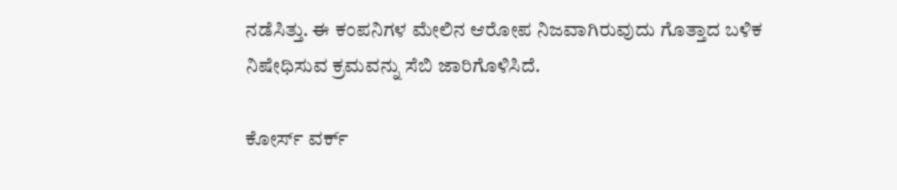ನಡೆಸಿತ್ತು. ಈ ಕಂಪನಿಗಳ ಮೇಲಿನ ಆರೋಪ ನಿಜವಾಗಿರುವುದು ಗೊತ್ತಾದ ಬಳಿಕ ನಿಷೇಧಿಸುವ ಕ್ರಮವನ್ನು ಸೆಬಿ ಜಾರಿಗೊಳಿಸಿದೆ.

ಕೋರ್ಸ್ ವರ್ಕ್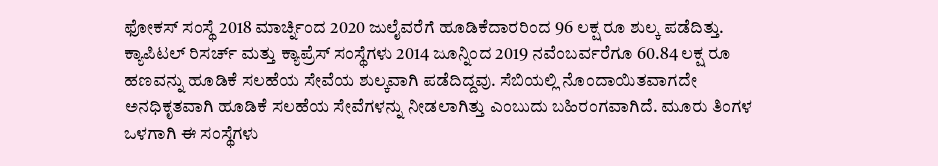ಫೋಕಸ್ ಸಂಸ್ಥೆ 2018 ಮಾರ್ಚ್ನಿಂದ 2020 ಜುಲೈವರೆಗೆ ಹೂಡಿಕೆದಾರರಿಂದ 96 ಲಕ್ಷ ರೂ ಶುಲ್ಕ ಪಡೆದಿತ್ತು. ಕ್ಯಾಪಿಟಲ್ ರಿಸರ್ಚ್ ಮತ್ತು ಕ್ಯಾಪ್ರೆಸ್ ಸಂಸ್ಥೆಗಳು 2014 ಜೂನ್ನಿಂದ 2019 ನವೆಂಬರ್ವರೆಗೂ 60.84 ಲಕ್ಷ ರೂ ಹಣವನ್ನು ಹೂಡಿಕೆ ಸಲಹೆಯ ಸೇವೆಯ ಶುಲ್ಕವಾಗಿ ಪಡೆದಿದ್ದವು. ಸೆಬಿಯಲ್ಲಿ ನೊಂದಾಯಿತವಾಗದೇ ಅನಧಿಕೃತವಾಗಿ ಹೂಡಿಕೆ ಸಲಹೆಯ ಸೇವೆಗಳನ್ನು ನೀಡಲಾಗಿತ್ತು ಎಂಬುದು ಬಹಿರಂಗವಾಗಿದೆ. ಮೂರು ತಿಂಗಳ ಒಳಗಾಗಿ ಈ ಸಂಸ್ಥೆಗಳು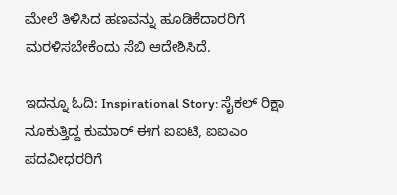ಮೇಲೆ ತಿಳಿಸಿದ ಹಣವನ್ನು ಹೂಡಿಕೆದಾರರಿಗೆ ಮರಳಿಸಬೇಕೆಂದು ಸೆಬಿ ಆದೇಶಿಸಿದೆ.

ಇದನ್ನೂ ಓದಿ: Inspirational Story: ಸೈಕಲ್ ರಿಕ್ಷಾ ನೂಕುತ್ತಿದ್ದ ಕುಮಾರ್ ಈಗ ಐಐಟಿ, ಐಐಎಂ ಪದವೀಧರರಿಗೆ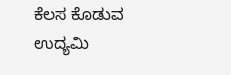ಕೆಲಸ ಕೊಡುವ ಉದ್ಯಮಿ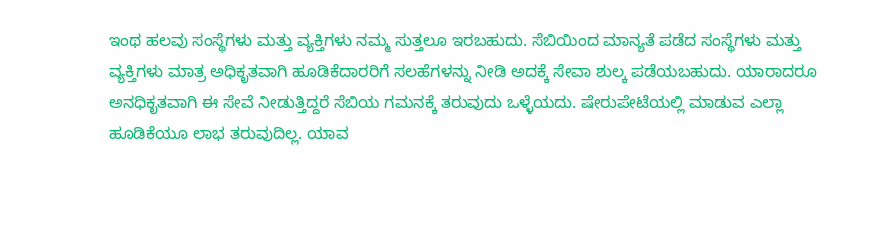ಇಂಥ ಹಲವು ಸಂಸ್ಥೆಗಳು ಮತ್ತು ವ್ಯಕ್ತಿಗಳು ನಮ್ಮ ಸುತ್ತಲೂ ಇರಬಹುದು. ಸೆಬಿಯಿಂದ ಮಾನ್ಯತೆ ಪಡೆದ ಸಂಸ್ಥೆಗಳು ಮತ್ತು ವ್ಯಕ್ತಿಗಳು ಮಾತ್ರ ಅಧಿಕೃತವಾಗಿ ಹೂಡಿಕೆದಾರರಿಗೆ ಸಲಹೆಗಳನ್ನು ನೀಡಿ ಅದಕ್ಕೆ ಸೇವಾ ಶುಲ್ಕ ಪಡೆಯಬಹುದು. ಯಾರಾದರೂ ಅನಧಿಕೃತವಾಗಿ ಈ ಸೇವೆ ನೀಡುತ್ತಿದ್ದರೆ ಸೆಬಿಯ ಗಮನಕ್ಕೆ ತರುವುದು ಒಳ್ಳೆಯದು. ಷೇರುಪೇಟೆಯಲ್ಲಿ ಮಾಡುವ ಎಲ್ಲಾ ಹೂಡಿಕೆಯೂ ಲಾಭ ತರುವುದಿಲ್ಲ. ಯಾವ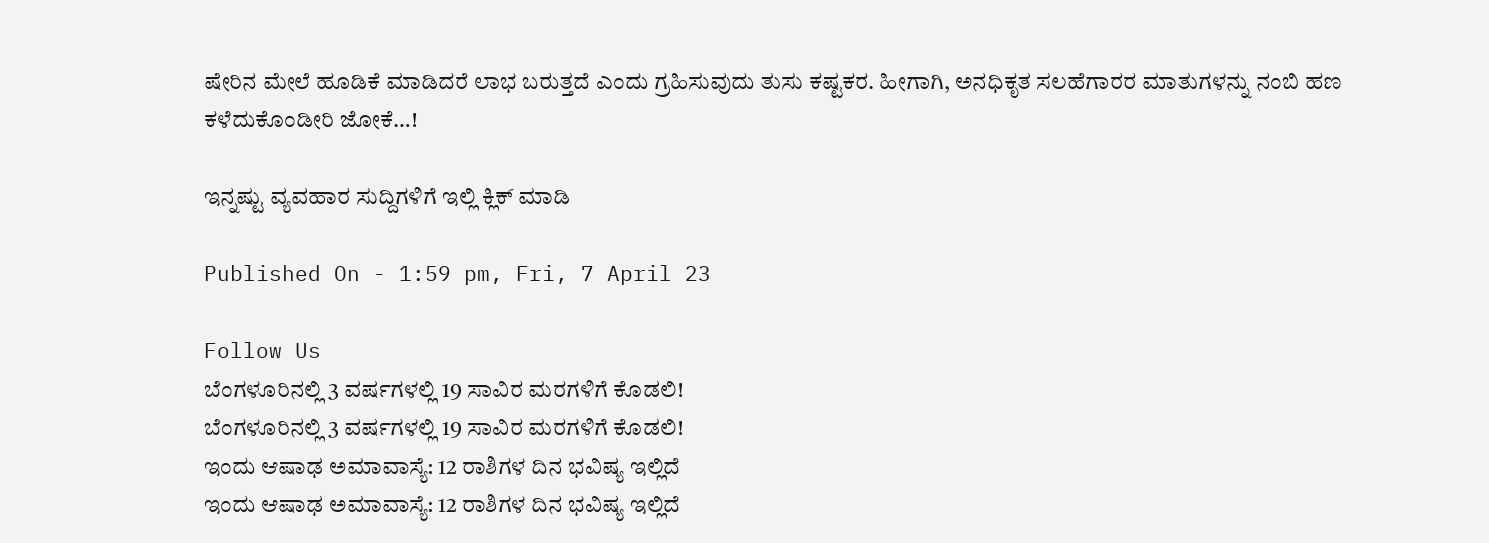ಷೇರಿನ ಮೇಲೆ ಹೂಡಿಕೆ ಮಾಡಿದರೆ ಲಾಭ ಬರುತ್ತದೆ ಎಂದು ಗ್ರಹಿಸುವುದು ತುಸು ಕಷ್ಟಕರ. ಹೀಗಾಗಿ, ಅನಧಿಕೃತ ಸಲಹೆಗಾರರ ಮಾತುಗಳನ್ನು ನಂಬಿ ಹಣ ಕಳೆದುಕೊಂಡೀರಿ ಜೋಕೆ…!

ಇನ್ನಷ್ಟು ವ್ಯವಹಾರ ಸುದ್ದಿಗಳಿಗೆ ಇಲ್ಲಿ ಕ್ಲಿಕ್ ಮಾಡಿ

Published On - 1:59 pm, Fri, 7 April 23

Follow Us
ಬೆಂಗಳೂರಿನಲ್ಲಿ 3 ವರ್ಷಗಳಲ್ಲಿ 19 ಸಾವಿರ ಮರಗಳಿಗೆ ಕೊಡಲಿ!
ಬೆಂಗಳೂರಿನಲ್ಲಿ 3 ವರ್ಷಗಳಲ್ಲಿ 19 ಸಾವಿರ ಮರಗಳಿಗೆ ಕೊಡಲಿ!
ಇಂದು ಆಷಾಢ ಅಮಾವಾಸ್ಯೆ: 12 ರಾಶಿಗಳ ದಿನ ಭವಿಷ್ಯ ಇಲ್ಲಿದೆ
ಇಂದು ಆಷಾಢ ಅಮಾವಾಸ್ಯೆ: 12 ರಾಶಿಗಳ ದಿನ ಭವಿಷ್ಯ ಇಲ್ಲಿದೆ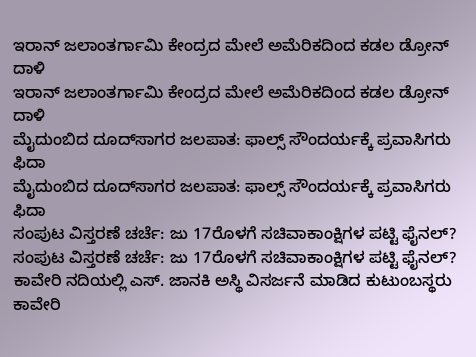ಇರಾನ್ ಜಲಾಂತರ್ಗಾಮಿ ಕೇಂದ್ರದ ಮೇಲೆ ಅಮೆರಿಕದಿಂದ ಕಡಲ ಡ್ರೋನ್ ದಾಳಿ
ಇರಾನ್ ಜಲಾಂತರ್ಗಾಮಿ ಕೇಂದ್ರದ ಮೇಲೆ ಅಮೆರಿಕದಿಂದ ಕಡಲ ಡ್ರೋನ್ ದಾಳಿ
ಮೈದುಂಬಿದ ದೂದ್‌ಸಾಗರ ಜಲಪಾತ: ಫಾಲ್ಸ್ ಸೌಂದರ್ಯಕ್ಕೆ ಪ್ರವಾಸಿಗರು ಫಿದಾ
ಮೈದುಂಬಿದ ದೂದ್‌ಸಾಗರ ಜಲಪಾತ: ಫಾಲ್ಸ್ ಸೌಂದರ್ಯಕ್ಕೆ ಪ್ರವಾಸಿಗರು ಫಿದಾ
ಸಂಪುಟ ವಿಸ್ತರಣೆ ಚರ್ಚೆ: ಜು 17ರೊಳಗೆ ಸಚಿವಾಕಾಂಕ್ಷಿಗಳ ಪಟ್ಟಿ ಫೈನಲ್?
ಸಂಪುಟ ವಿಸ್ತರಣೆ ಚರ್ಚೆ: ಜು 17ರೊಳಗೆ ಸಚಿವಾಕಾಂಕ್ಷಿಗಳ ಪಟ್ಟಿ ಫೈನಲ್?
ಕಾವೇರಿ ನದಿಯಲ್ಲಿ ಎಸ್. ಜಾನಕಿ ಅಸ್ಥಿ ವಿಸರ್ಜನೆ ಮಾಡಿದ ಕುಟುಂಬಸ್ಥರು
ಕಾವೇರಿ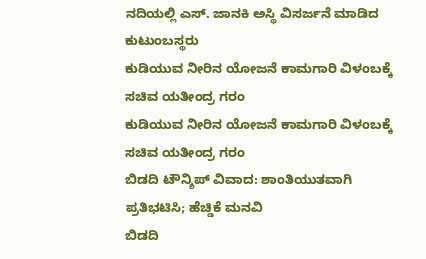ನದಿಯಲ್ಲಿ ಎಸ್. ಜಾನಕಿ ಅಸ್ಥಿ ವಿಸರ್ಜನೆ ಮಾಡಿದ ಕುಟುಂಬಸ್ಥರು
ಕುಡಿಯುವ ನೀರಿನ ಯೋಜನೆ ಕಾಮಗಾರಿ ವಿಳಂಬಕ್ಕೆ ಸಚಿವ ಯತೀಂದ್ರ ಗರಂ
ಕುಡಿಯುವ ನೀರಿನ ಯೋಜನೆ ಕಾಮಗಾರಿ ವಿಳಂಬಕ್ಕೆ ಸಚಿವ ಯತೀಂದ್ರ ಗರಂ
ಬಿಡದಿ ಟೌನ್ಶಿಪ್ ವಿವಾದ: ಶಾಂತಿಯುತವಾಗಿ ಪ್ರತಿಭಟಿಸಿ; ಹೆಚ್ಡಿಕೆ ಮನವಿ
ಬಿಡದಿ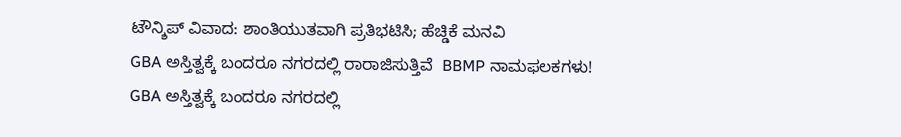ಟೌನ್ಶಿಪ್ ವಿವಾದ: ಶಾಂತಿಯುತವಾಗಿ ಪ್ರತಿಭಟಿಸಿ; ಹೆಚ್ಡಿಕೆ ಮನವಿ
GBA ಅಸ್ತಿತ್ವಕ್ಕೆ ಬಂದರೂ ನಗರದಲ್ಲಿ ರಾರಾಜಿಸುತ್ತಿವೆ  BBMP ನಾಮಫಲಕಗಳು!
GBA ಅಸ್ತಿತ್ವಕ್ಕೆ ಬಂದರೂ ನಗರದಲ್ಲಿ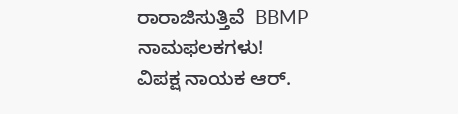ರಾರಾಜಿಸುತ್ತಿವೆ  BBMP ನಾಮಫಲಕಗಳು!
ವಿಪಕ್ಷ ನಾಯಕ ಆರ್.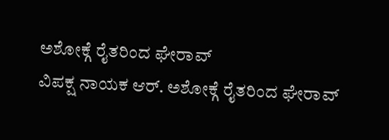ಅಶೋಕ್ಗೆ ರೈತರಿಂದ ಘೇರಾವ್
ವಿಪಕ್ಷ ನಾಯಕ ಆರ್. ಅಶೋಕ್ಗೆ ರೈತರಿಂದ ಘೇರಾವ್